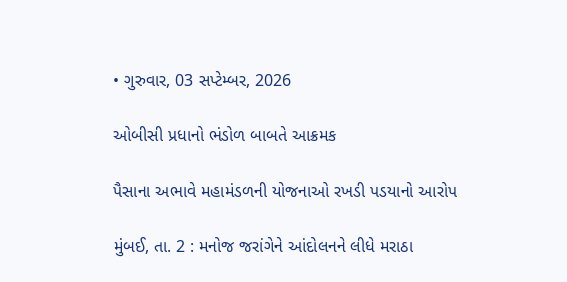• ગુરુવાર, 03 સપ્ટેમ્બર, 2026

ઓબીસી પ્રધાનો ભંડોળ બાબતે આક્રમક

પૈસાના અભાવે મહામંડળની યોજનાઓ રખડી પડયાનો આરોપ

મુંબઈ, તા. 2 : મનોજ જરાંગેને આંદોલનને લીધે મરાઠા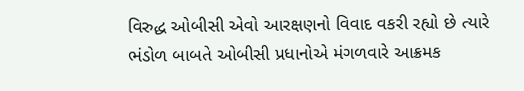વિરુદ્ધ ઓબીસી એવો આરક્ષણનો વિવાદ વકરી રહ્યો છે ત્યારે ભંડોળ બાબતે ઓબીસી પ્રધાનોએ મંગળવારે આક્રમક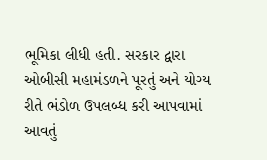ભૂમિકા લીધી હતી. સરકાર દ્વારા ઓબીસી મહામંડળને પૂરતું અને યોગ્ય રીતે ભંડોળ ઉપલબ્ધ કરી આપવામાં આવતું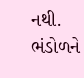નથી. ભંડોળને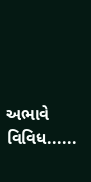અભાવે વિવિધ......